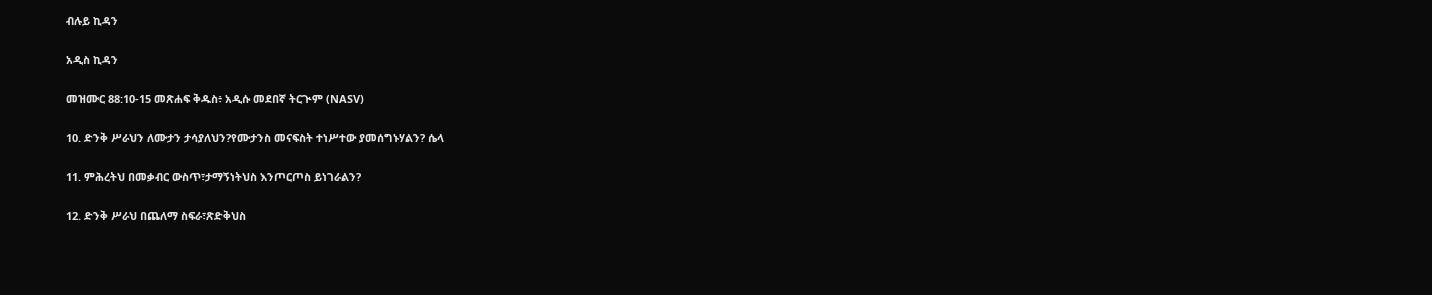ብሉይ ኪዳን

አዲስ ኪዳን

መዝሙር 88:10-15 መጽሐፍ ቅዱስ፥ አዲሱ መደበኛ ትርጒም (NASV)

10. ድንቅ ሥራህን ለሙታን ታሳያለህን?የሙታንስ መናፍስት ተነሥተው ያመሰግኑሃልን? ሴላ

11. ምሕረትህ በመቃብር ውስጥ፣ታማኝነትህስ እንጦርጦስ ይነገራልን?

12. ድንቅ ሥራህ በጨለማ ስፍራ፣ጽድቅህስ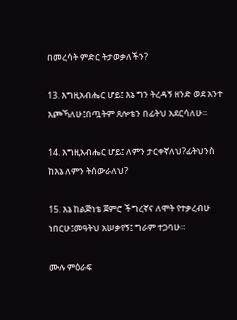በመረሳት ምድር ትታወቃለችን?

13. እግዚአብሔር ሆይ፤ እኔ ግን ትረዳኝ ዘንድ ወደ አንተ እጮኻለሁ፤በጧትም ጸሎቴን በፊትህ አደርሳለሁ።

14. እግዚአብሔር ሆይ፤ ለምን ታርቀኛለህ?ፊትህንስ ከእኔ ለምን ትሰውራለህ?

15. እኔ ከልጅነቴ ጀምሮ ችግረኛና ለሞት የተቃረብሁ ነበርሁ፤መዓትህ አሠቃየኝ፤ ግራም ተጋባሁ።

ሙሉ ምዕራፍ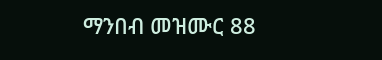ማንበብ መዝሙር 88